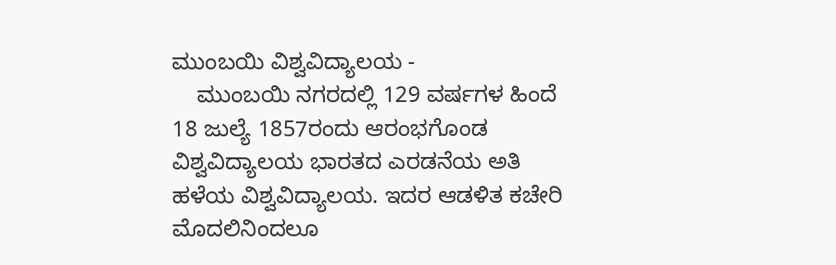ಮುಂಬಯಿ ವಿಶ್ವವಿದ್ಯಾಲಯ -
    ಮುಂಬಯಿ ನಗರದಲ್ಲಿ 129 ವರ್ಷಗಳ ಹಿಂದೆ 18 ಜುಲ್ಯೆ 1857ರಂದು ಆರಂಭಗೊಂಡ ವಿಶ್ವವಿದ್ಯಾಲಯ ಭಾರತದ ಎರಡನೆಯ ಅತಿ ಹಳೆಯ ವಿಶ್ವವಿದ್ಯಾಲಯ. ಇದರ ಆಡಳಿತ ಕಚೇರಿ ಮೊದಲಿನಿಂದಲೂ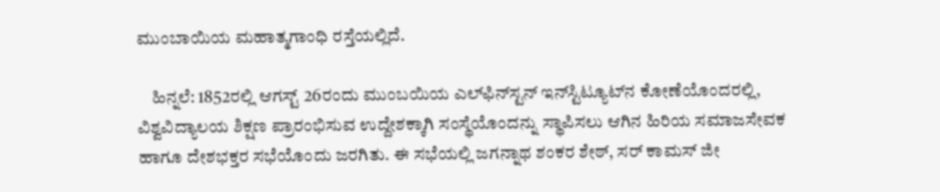ಮುಂಬಾಯಿಯ ಮಹಾತ್ಮಗಾಂಧಿ ರಸ್ತೆಯಲ್ಲಿದೆ.

    ಹಿನ್ನಲೆ: 1852ರಲ್ಲಿ ಆಗಸ್ಟ್ 26ರಂದು ಮುಂಬಯಿಯ ಎಲ್‍ಫಿನ್‍ಸ್ಟನ್ ಇನ್‍ಸ್ಟಿಟ್ಯೂಟ್‍ನ ಕೋಣೆಯೊಂದರಲ್ಲಿ, ವಿಶ್ವವಿದ್ಯಾಲಯ ಶಿಕ್ಷಣ ಪ್ರಾರಂಭಿಸುವ ಉದ್ದೇಶಕ್ಕಾಗಿ ಸಂಸ್ಥೆಯೊಂದನ್ನು ಸ್ಥಾಪಿಸಲು ಆಗಿನ ಹಿರಿಯ ಸಮಾಜಸೇವಕ ಹಾಗೂ ದೇಶಭಕ್ತರ ಸಭೆಯೊಂದು ಜರಗಿತು. ಈ ಸಭೆಯಲ್ಲಿ ಜಗನ್ನಾಥ ಶಂಕರ ಶೇಠ್, ಸರ್ ಕಾಮಸ್ ಜೀ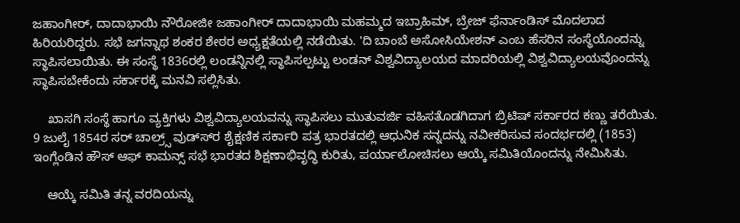ಜಹಾಂಗೀರ್, ದಾದಾಭಾಯಿ ನೌರೋಜೀ ಜಹಾಂಗೀರ್ ದಾದಾಭಾಯಿ ಮಹಮ್ಮದ ಇಬ್ರಾಹಿಮ್, ಬ್ರೇಜ್ ಫೆರ್ನಾಂಡಿಸ್ ಮೊದಲಾದ ಹಿರಿಯರಿದ್ದರು. ಸಭೆ ಜಗನ್ನಾಥ ಶಂಕರ ಶೇಠರ ಅಧ್ಯಕ್ಷತೆಯಲ್ಲಿ ನಡೆಯಿತು. 'ದಿ ಬಾಂಬೆ ಅಸೋಸಿಯೇಶನ್ ಎಂಬ ಹೆಸರಿನ ಸಂಸ್ಥೆಯೊಂದನ್ನು ಸ್ಥಾಪಿಸಲಾಯಿತು. ಈ ಸಂಸ್ಥೆ 1836ರಲ್ಲಿ ಲಂಡನ್ನಿನಲ್ಲಿ ಸ್ಥಾಪಿಸಲ್ಪಟ್ಟು ಲಂಡನ್ ವಿಶ್ವವಿದ್ಯಾಲಯದ ಮಾದರಿಯಲ್ಲಿ ವಿಶ್ವವಿದ್ಯಾಲಯವೊಂದನ್ನು ಸ್ಥಾಪಿಸಬೇಕೆಂದು ಸರ್ಕಾರಕ್ಕೆ ಮನವಿ ಸಲ್ಲಿಸಿತು.

    ಖಾಸಗಿ ಸಂಸ್ಥೆ ಹಾಗೂ ವ್ಯಕ್ತಿಗಳು ವಿಶ್ವವಿದ್ಯಾಲಯವನ್ನು ಸ್ಥಾಪಿಸಲು ಮುತುವರ್ಜಿ ವಹಿಸತೊಡಗಿದಾಗ ಬ್ರಿಟಿಷ್ ಸರ್ಕಾರದ ಕಣ್ಣು ತರೆಯಿತು. 9 ಜುಲೈ 1854ರ ಸರ್ ಚಾಲ್ರ್ಸ್ ವುಡ್ಸ್‍ರ ಶೈಕ್ಷಣಿಕ ಸರ್ಕಾರಿ ಪತ್ರ ಭಾರತದಲ್ಲಿ ಆಧುನಿಕ ಸನ್ನದನ್ನು ನವೀಕರಿಸುವ ಸಂದರ್ಭದಲ್ಲಿ (1853) ಇಂಗ್ಲೆಂಡಿನ ಹೌಸ್ ಆಫ್ ಕಾಮನ್ಸ್ ಸಭೆ ಭಾರತದ ಶಿಕ್ಷಣಾಭಿವೃದ್ಧಿ ಕುರಿತು, ಪರ್ಯಾಲೋಚಿಸಲು ಆಯ್ಕೆ ಸಮಿತಿಯೊಂದನ್ನು ನೇಮಿಸಿತು.

    ಆಯ್ಕೆ ಸಮಿತಿ ತನ್ನ ವರದಿಯನ್ನು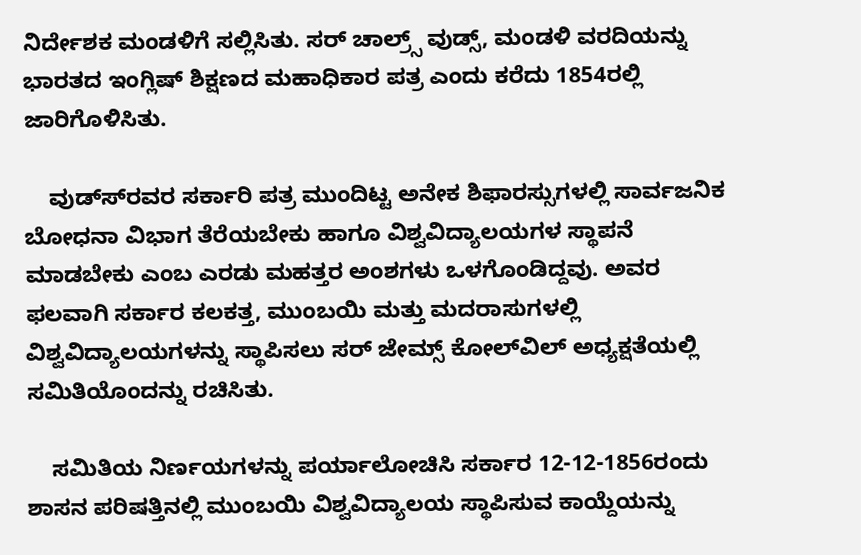ನಿರ್ದೇಶಕ ಮಂಡಳಿಗೆ ಸಲ್ಲಿಸಿತು. ಸರ್ ಚಾಲ್ರ್ಸ್ ವುಡ್ಸ್, ಮಂಡಳಿ ವರದಿಯನ್ನು ಭಾರತದ ಇಂಗ್ಲಿಷ್ ಶಿಕ್ಷಣದ ಮಹಾಧಿಕಾರ ಪತ್ರ ಎಂದು ಕರೆದು 1854ರಲ್ಲಿ ಜಾರಿಗೊಳಿಸಿತು.

    ವುಡ್ಸ್‍ರವರ ಸರ್ಕಾರಿ ಪತ್ರ ಮುಂದಿಟ್ಟ ಅನೇಕ ಶಿಫಾರಸ್ಸುಗಳಲ್ಲಿ ಸಾರ್ವಜನಿಕ ಬೋಧನಾ ವಿಭಾಗ ತೆರೆಯಬೇಕು ಹಾಗೂ ವಿಶ್ವವಿದ್ಯಾಲಯಗಳ ಸ್ಥಾಪನೆ ಮಾಡಬೇಕು ಎಂಬ ಎರಡು ಮಹತ್ತರ ಅಂಶಗಳು ಒಳಗೊಂಡಿದ್ದವು. ಅವರ ಫಲವಾಗಿ ಸರ್ಕಾರ ಕಲಕತ್ತ, ಮುಂಬಯಿ ಮತ್ತು ಮದರಾಸುಗಳಲ್ಲಿ ವಿಶ್ವವಿದ್ಯಾಲಯಗಳನ್ನು ಸ್ಥಾಪಿಸಲು ಸರ್ ಜೇಮ್ಸ್ ಕೋಲ್‍ವಿಲ್ ಅಧ್ಯಕ್ಷತೆಯಲ್ಲಿ ಸಮಿತಿಯೊಂದನ್ನು ರಚಿಸಿತು.

    ಸಮಿತಿಯ ನಿರ್ಣಯಗಳನ್ನು ಪರ್ಯಾಲೋಚಿಸಿ ಸರ್ಕಾರ 12-12-1856ರಂದು ಶಾಸನ ಪರಿಷತ್ತಿನಲ್ಲಿ ಮುಂಬಯಿ ವಿಶ್ವವಿದ್ಯಾಲಯ ಸ್ಥಾಪಿಸುವ ಕಾಯ್ದೆಯನ್ನು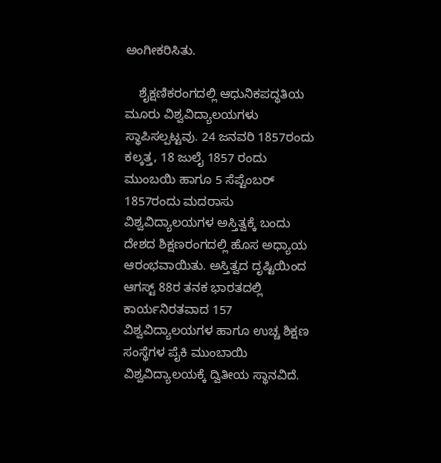ಅಂಗೀಕರಿಸಿತು.

    ಶೈಕ್ಷಣಿಕರಂಗದಲ್ಲಿ ಆಧುನಿಕಪದ್ಧತಿಯ ಮೂರು ವಿಶ್ವವಿದ್ಯಾಲಯಗಳು ಸ್ಥಾಪಿಸಲ್ಪಟ್ಟವು. 24 ಜನವರಿ 1857ರಂದು ಕಲ್ಕತ್ತ, 18 ಜುಲೈ 1857 ರಂದು ಮುಂಬಯಿ ಹಾಗೂ 5 ಸೆಪ್ಟೆಂಬರ್ 1857ರಂದು ಮದರಾಸು ವಿಶ್ವವಿದ್ಯಾಲಯಗಳ ಅಸ್ತಿತ್ವಕ್ಕೆ ಬಂದು ದೇಶದ ಶಿಕ್ಷಣರಂಗದಲ್ಲಿ ಹೊಸ ಅಧ್ಯಾಯ ಆರಂಭವಾಯಿತು. ಅಸ್ತಿತ್ವದ ದೃಷ್ಟಿಯಿಂದ ಆಗಸ್ಟ್ 88ರ ತನಕ ಭಾರತದಲ್ಲಿ ಕಾರ್ಯನಿರತವಾದ 157 ವಿಶ್ವವಿದ್ಯಾಲಯಗಳ ಹಾಗೂ ಉಚ್ಚ ಶಿಕ್ಷಣ ಸಂಸ್ಥೆಗಳ ಪೈಕಿ ಮುಂಬಾಯಿ ವಿಶ್ವವಿದ್ಯಾಲಯಕ್ಕೆ ದ್ವಿತೀಯ ಸ್ಥಾನವಿದೆ.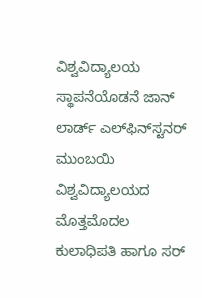ವಿಶ್ವವಿದ್ಯಾಲಯ ಸ್ಥಾಪನೆಯೊಡನೆ ಜಾನ್ ಲಾರ್ಡ್ ಎಲ್‍ಫಿನ್‍ಸ್ಟನರ್ ಮುಂಬಯಿ ವಿಶ್ವವಿದ್ಯಾಲಯದ ಮೊತ್ತಮೊದಲ ಕುಲಾಧಿಪತಿ ಹಾಗೂ ಸರ್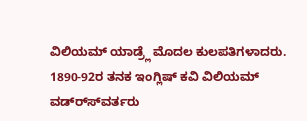ವಿಲಿಯಮ್ ಯಾಡ್ರ್ಲೆ ಮೊದಲ ಕುಲಪತಿಗಳಾದರು. 1890-92ರ ತನಕ ಇಂಗ್ಲಿಷ್ ಕವಿ ವಿಲಿಯಮ್ ವಡ್ರ್ಸ್‍ವರ್ತರು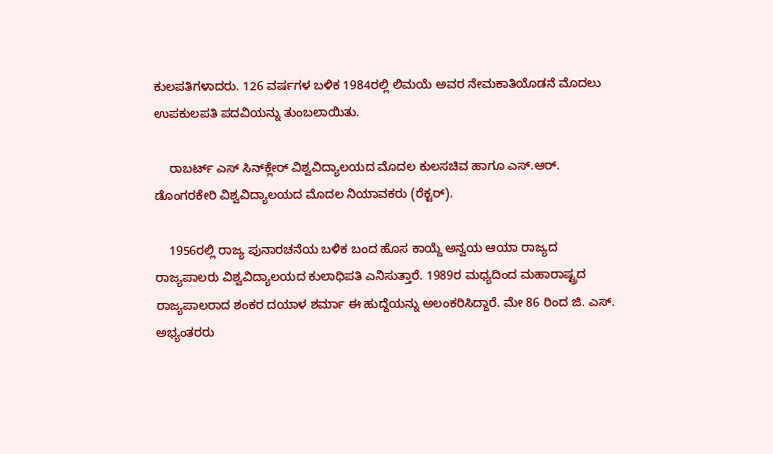ಕುಲಪತಿಗಳಾದರು. 126 ವರ್ಷಗಳ ಬಳಿಕ 1984ರಲ್ಲಿ ಲಿಮಯೆ ಅವರ ನೇಮಕಾತಿಯೊಡನೆ ಮೊದಲು ಉಪಕುಲಪತಿ ಪದವಿಯನ್ನು ತುಂಬಲಾಯಿತು.

    ರಾಬರ್ಟ್ ಎಸ್ ಸಿನ್‍ಕ್ಲೇರ್ ವಿಶ್ವವಿದ್ಯಾಲಯದ ಮೊದಲ ಕುಲಸಚಿವ ಹಾಗೂ ಎಸ್.ಆರ್. ಡೊಂಗರಕೇರಿ ವಿಶ್ವವಿದ್ಯಾಲಯದ ಮೊದಲ ನಿಯಾವಕರು (ರೆಕ್ಟರ್).

    1956ರಲ್ಲಿ ರಾಜ್ಯ ಪುನಾರಚನೆಯ ಬಳಿಕ ಬಂದ ಹೊಸ ಕಾಯ್ದೆ ಅನ್ವಯ ಆಯಾ ರಾಜ್ಯದ ರಾಜ್ಯಪಾಲರು ವಿಶ್ವವಿದ್ಯಾಲಯದ ಕುಲಾಧಿಪತಿ ಎನಿಸುತ್ತಾರೆ. 1989ರ ಮಧ್ಯದಿಂದ ಮಹಾರಾಷ್ಟ್ರದ ರಾಜ್ಯಪಾಲರಾದ ಶಂಕರ ದಯಾಳ ಶರ್ಮಾ ಈ ಹುದ್ದೆಯನ್ನು ಅಲಂಕರಿಸಿದ್ದಾರೆ. ಮೇ 86 ರಿಂದ ಜಿ. ಎಸ್. ಅಭ್ಯಂತರರು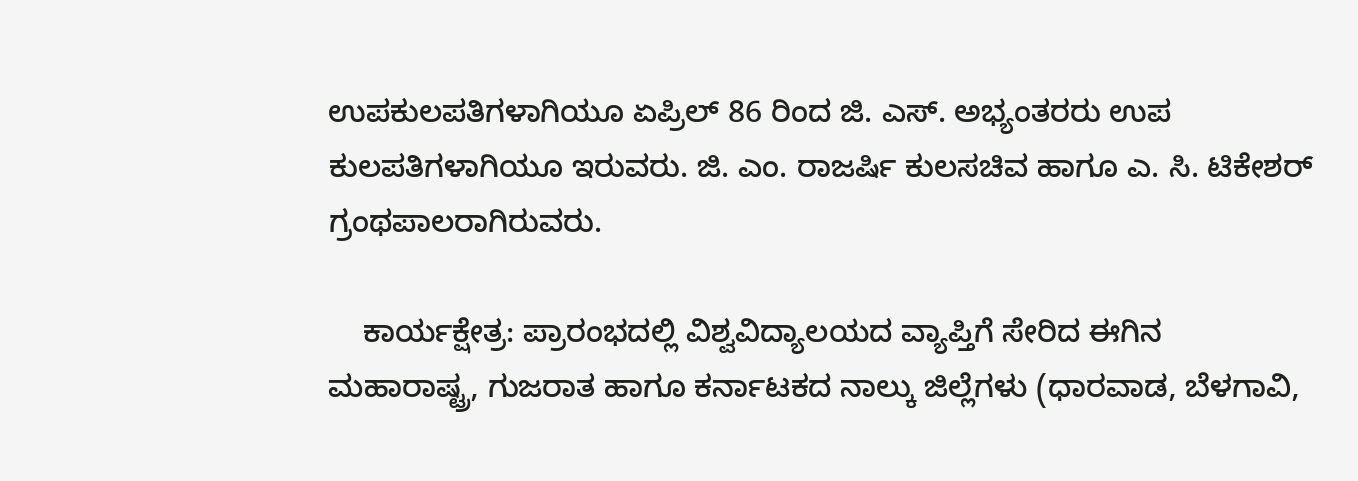ಉಪಕುಲಪತಿಗಳಾಗಿಯೂ ಏಪ್ರಿಲ್ 86 ರಿಂದ ಜಿ. ಎಸ್. ಅಭ್ಯಂತರರು ಉಪ ಕುಲಪತಿಗಳಾಗಿಯೂ ಇರುವರು. ಜಿ. ಎಂ. ರಾಜರ್ಷಿ ಕುಲಸಚಿವ ಹಾಗೂ ಎ. ಸಿ. ಟಿಕೇಶರ್ ಗ್ರಂಥಪಾಲರಾಗಿರುವರು.

    ಕಾರ್ಯಕ್ಷೇತ್ರ: ಪ್ರಾರಂಭದಲ್ಲಿ ವಿಶ್ವವಿದ್ಯಾಲಯದ ವ್ಯಾಪ್ತಿಗೆ ಸೇರಿದ ಈಗಿನ ಮಹಾರಾಷ್ಟ್ರ, ಗುಜರಾತ ಹಾಗೂ ಕರ್ನಾಟಕದ ನಾಲ್ಕು ಜಿಲ್ಲೆಗಳು (ಧಾರವಾಡ, ಬೆಳಗಾವಿ,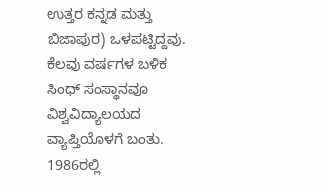ಉತ್ತರ ಕನ್ನಡ ಮತ್ತು ಬಿಜಾಪುರ) ಒಳಪಟ್ಟಿದ್ದವು. ಕೆಲವು ವರ್ಷಗಳ ಬಳಿಕ ಸಿಂಧ್ ಸಂಸ್ಥಾನವೂ ವಿಶ್ವವಿದ್ಯಾಲಯದ ವ್ಯಾಪ್ತಿಯೊಳಗೆ ಬಂತು. 1986ರಲ್ಲಿ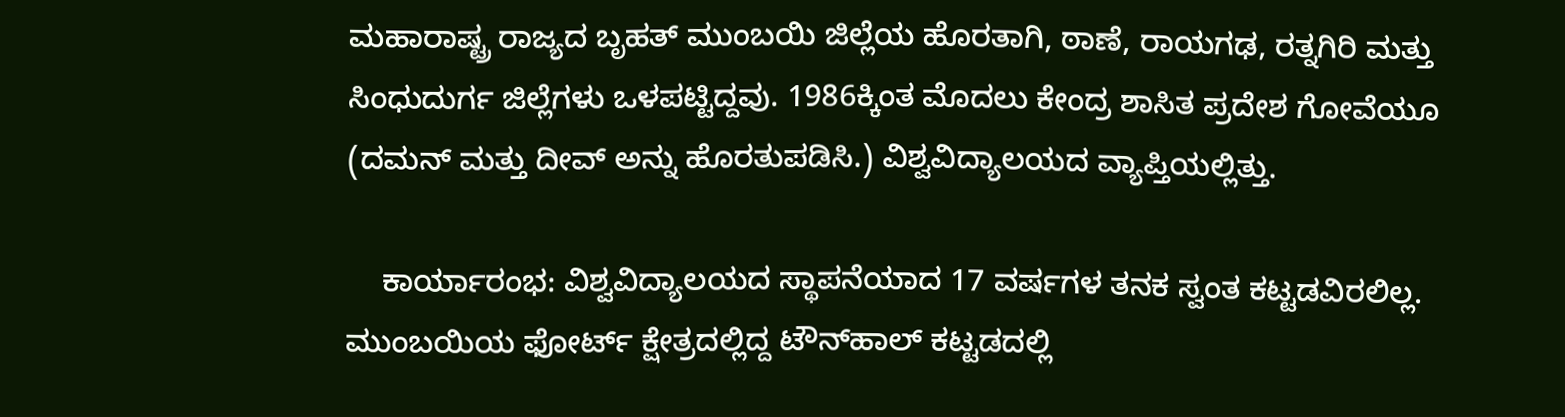ಮಹಾರಾಷ್ಟ್ರ ರಾಜ್ಯದ ಬೃಹತ್ ಮುಂಬಯಿ ಜಿಲ್ಲೆಯ ಹೊರತಾಗಿ, ಠಾಣೆ, ರಾಯಗಢ, ರತ್ನಗಿರಿ ಮತ್ತು ಸಿಂಧುದುರ್ಗ ಜಿಲ್ಲೆಗಳು ಒಳಪಟ್ಟಿದ್ದವು. 1986ಕ್ಕಿಂತ ಮೊದಲು ಕೇಂದ್ರ ಶಾಸಿತ ಪ್ರದೇಶ ಗೋವೆಯೂ (ದಮನ್ ಮತ್ತು ದೀವ್ ಅನ್ನು ಹೊರತುಪಡಿಸಿ.) ವಿಶ್ವವಿದ್ಯಾಲಯದ ವ್ಯಾಪ್ತಿಯಲ್ಲಿತ್ತು.

    ಕಾರ್ಯಾರಂಭ: ವಿಶ್ವವಿದ್ಯಾಲಯದ ಸ್ಥಾಪನೆಯಾದ 17 ವರ್ಷಗಳ ತನಕ ಸ್ವಂತ ಕಟ್ಟಡವಿರಲಿಲ್ಲ. ಮುಂಬಯಿಯ ಫೋರ್ಟ್ ಕ್ಷೇತ್ರದಲ್ಲಿದ್ದ ಟೌನ್‍ಹಾಲ್ ಕಟ್ಟಡದಲ್ಲಿ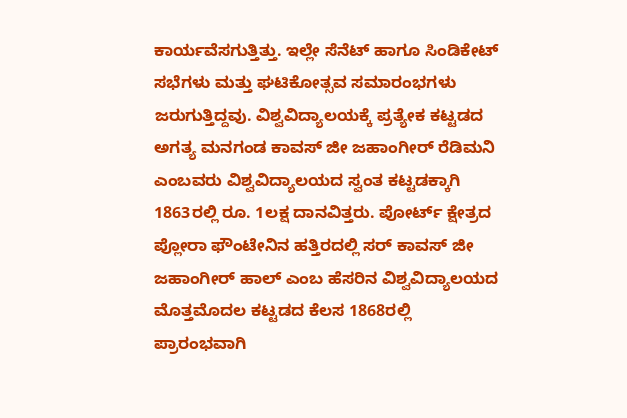ಕಾರ್ಯವೆಸಗುತ್ತಿತ್ತು. ಇಲ್ಲೇ ಸೆನೆಟ್ ಹಾಗೂ ಸಿಂಡಿಕೇಟ್ ಸಭೆಗಳು ಮತ್ತು ಘಟಿಕೋತ್ಸವ ಸಮಾರಂಭಗಳು ಜರುಗುತ್ತಿದ್ದವು. ವಿಶ್ವವಿದ್ಯಾಲಯಕ್ಕೆ ಪ್ರತ್ಯೇಕ ಕಟ್ಟಡದ ಅಗತ್ಯ ಮನಗಂಡ ಕಾವಸ್ ಜೀ ಜಹಾಂಗೀರ್ ರೆಡಿಮನಿ ಎಂಬವರು ವಿಶ್ವವಿದ್ಯಾಲಯದ ಸ್ವಂತ ಕಟ್ಟಡಕ್ಕಾಗಿ 1863ರಲ್ಲಿ ರೂ. 1ಲಕ್ಷ ದಾನವಿತ್ತರು. ಪೋರ್ಟ್ ಕ್ಷೇತ್ರದ ಪ್ಲೋರಾ ಫೌಂಟೇನಿನ ಹತ್ತಿರದಲ್ಲಿ ಸರ್ ಕಾವಸ್ ಜೀ ಜಹಾಂಗೀರ್ ಹಾಲ್ ಎಂಬ ಹೆಸರಿನ ವಿಶ್ವವಿದ್ಯಾಲಯದ ಮೊತ್ತಮೊದಲ ಕಟ್ಟಡದ ಕೆಲಸ 1868ರಲ್ಲಿ ಪ್ರಾರಂಭವಾಗಿ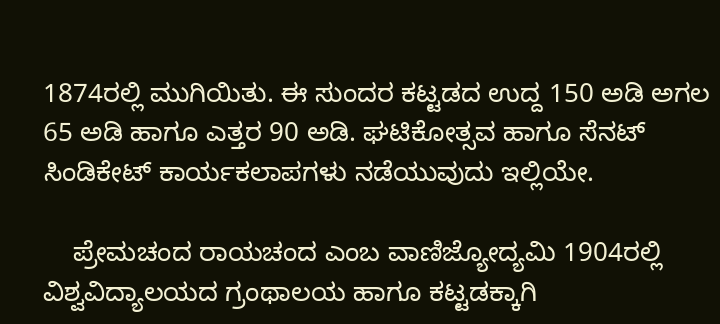1874ರಲ್ಲಿ ಮುಗಿಯಿತು. ಈ ಸುಂದರ ಕಟ್ಟಡದ ಉದ್ದ 150 ಅಡಿ ಅಗಲ 65 ಅಡಿ ಹಾಗೂ ಎತ್ತರ 90 ಅಡಿ. ಘಟಿಕೋತ್ಸವ ಹಾಗೂ ಸೆನಟ್ ಸಿಂಡಿಕೇಟ್ ಕಾರ್ಯಕಲಾಪಗಳು ನಡೆಯುವುದು ಇಲ್ಲಿಯೇ.

    ಪ್ರೇಮಚಂದ ರಾಯಚಂದ ಎಂಬ ವಾಣಿಜ್ಯೋದ್ಯಮಿ 1904ರಲ್ಲಿ ವಿಶ್ವವಿದ್ಯಾಲಯದ ಗ್ರಂಥಾಲಯ ಹಾಗೂ ಕಟ್ಟಡಕ್ಕಾಗಿ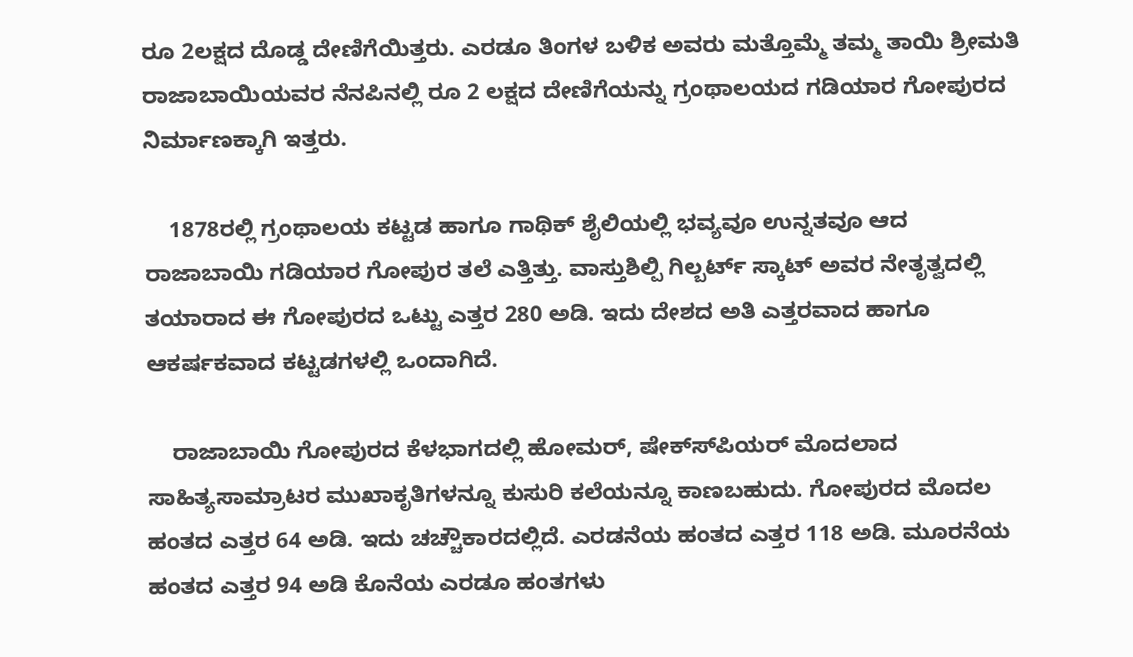ರೂ 2ಲಕ್ಷದ ದೊಡ್ಡ ದೇಣಿಗೆಯಿತ್ತರು. ಎರಡೂ ತಿಂಗಳ ಬಳಿಕ ಅವರು ಮತ್ತೊಮ್ಮೆ ತಮ್ಮ ತಾಯಿ ಶ್ರೀಮತಿ ರಾಜಾಬಾಯಿಯವರ ನೆನಪಿನಲ್ಲಿ ರೂ 2 ಲಕ್ಷದ ದೇಣಿಗೆಯನ್ನು ಗ್ರಂಥಾಲಯದ ಗಡಿಯಾರ ಗೋಪುರದ ನಿರ್ಮಾಣಕ್ಕಾಗಿ ಇತ್ತರು.

    1878ರಲ್ಲಿ ಗ್ರಂಥಾಲಯ ಕಟ್ಟಡ ಹಾಗೂ ಗಾಥಿಕ್ ಶೈಲಿಯಲ್ಲಿ ಭವ್ಯವೂ ಉನ್ನತವೂ ಆದ ರಾಜಾಬಾಯಿ ಗಡಿಯಾರ ಗೋಪುರ ತಲೆ ಎತ್ತಿತ್ತು. ವಾಸ್ತುಶಿಲ್ಪಿ ಗಿಲ್ಬರ್ಟ್ ಸ್ಕಾಟ್ ಅವರ ನೇತೃತ್ವದಲ್ಲಿ ತಯಾರಾದ ಈ ಗೋಪುರದ ಒಟ್ಟು ಎತ್ತರ 280 ಅಡಿ. ಇದು ದೇಶದ ಅತಿ ಎತ್ತರವಾದ ಹಾಗೂ ಆಕರ್ಷಕವಾದ ಕಟ್ಟಡಗಳಲ್ಲಿ ಒಂದಾಗಿದೆ.

    ರಾಜಾಬಾಯಿ ಗೋಪುರದ ಕೆಳಭಾಗದಲ್ಲಿ ಹೋಮರ್, ಷೇಕ್ಸ್‍ಪಿಯರ್ ಮೊದಲಾದ ಸಾಹಿತ್ಯಸಾಮ್ರಾಟರ ಮುಖಾಕೃತಿಗಳನ್ನೂ ಕುಸುರಿ ಕಲೆಯನ್ನೂ ಕಾಣಬಹುದು. ಗೋಪುರದ ಮೊದಲ ಹಂತದ ಎತ್ತರ 64 ಅಡಿ. ಇದು ಚಚ್ಚೌಕಾರದಲ್ಲಿದೆ. ಎರಡನೆಯ ಹಂತದ ಎತ್ತರ 118 ಅಡಿ. ಮೂರನೆಯ ಹಂತದ ಎತ್ತರ 94 ಅಡಿ ಕೊನೆಯ ಎರಡೂ ಹಂತಗಳು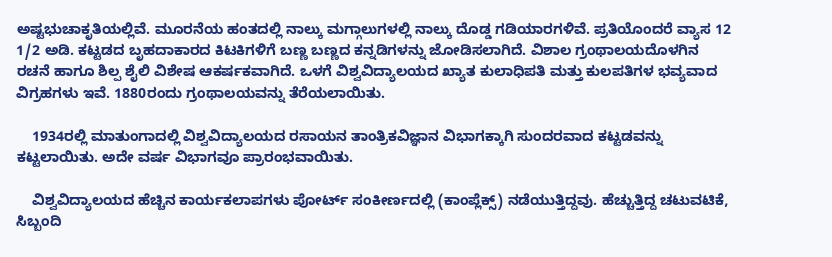ಅಷ್ಟಭುಚಾಕೃತಿಯಲ್ಲಿವೆ. ಮೂರನೆಯ ಹಂತದಲ್ಲಿ ನಾಲ್ಕು ಮಗ್ಗಾಲುಗಳಲ್ಲಿ ನಾಲ್ಕು ದೊಡ್ಡ ಗಡಿಯಾರಗಳಿವೆ. ಪ್ರತಿಯೊಂದರೆ ವ್ಯಾಸ 12 1/2 ಅಡಿ. ಕಟ್ಟಡದ ಬೃಹದಾಕಾರದ ಕಿಟಕಿಗಳಿಗೆ ಬಣ್ಣ ಬಣ್ಣದ ಕನ್ನಡಿಗಳನ್ನು ಜೋಡಿಸಲಾಗಿದೆ. ವಿಶಾಲ ಗ್ರಂಥಾಲಯದೊಳಗಿನ ರಚನೆ ಹಾಗೂ ಶಿಲ್ಪ ಶೈಲಿ ವಿಶೇಷ ಆಕರ್ಷಕವಾಗಿದೆ. ಒಳಗೆ ವಿಶ್ವವಿದ್ಯಾಲಯದ ಖ್ಯಾತ ಕುಲಾಧಿಪತಿ ಮತ್ತು ಕುಲಪತಿಗಳ ಭವ್ಯವಾದ ವಿಗ್ರಹಗಳು ಇವೆ. 1880ರಂದು ಗ್ರಂಥಾಲಯವನ್ನು ತೆರೆಯಲಾಯಿತು.

    1934ರಲ್ಲಿ ಮಾತುಂಗಾದಲ್ಲಿ ವಿಶ್ವವಿದ್ಯಾಲಯದ ರಸಾಯನ ತಾಂತ್ರಿಕವಿಜ್ಞಾನ ವಿಭಾಗಕ್ಕಾಗಿ ಸುಂದರವಾದ ಕಟ್ಟಡವನ್ನು ಕಟ್ಟಲಾಯಿತು. ಅದೇ ವರ್ಷ ವಿಭಾಗವೂ ಪ್ರಾರಂಭವಾಯಿತು.

    ವಿಶ್ವವಿದ್ಯಾಲಯದ ಹೆಚ್ಚಿನ ಕಾರ್ಯಕಲಾಪಗಳು ಪೋರ್ಟ್ ಸಂಕೀರ್ಣದಲ್ಲಿ (ಕಾಂಪ್ಲೆಕ್ಸ್) ನಡೆಯುತ್ತಿದ್ದವು. ಹೆಚ್ಚುತ್ತಿದ್ದ ಚಟುವಟಿಕೆ, ಸಿಬ್ಬಂದಿ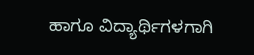ಹಾಗೂ ವಿದ್ಯಾರ್ಥಿಗಳಗಾಗಿ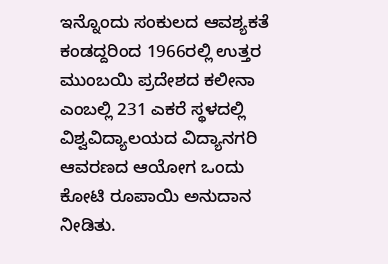ಇನ್ನೊಂದು ಸಂಕುಲದ ಆವಶ್ಯಕತೆ ಕಂಡದ್ದರಿಂದ 1966ರಲ್ಲಿ ಉತ್ತರ ಮುಂಬಯಿ ಪ್ರದೇಶದ ಕಲೀನಾ ಎಂಬಲ್ಲಿ 231 ಎಕರೆ ಸ್ಥಳದಲ್ಲಿ ವಿಶ್ವವಿದ್ಯಾಲಯದ ವಿದ್ಯಾನಗರಿ ಆವರಣದ ಆಯೋಗ ಒಂದು ಕೋಟಿ ರೂಪಾಯಿ ಅನುದಾನ ನೀಡಿತು.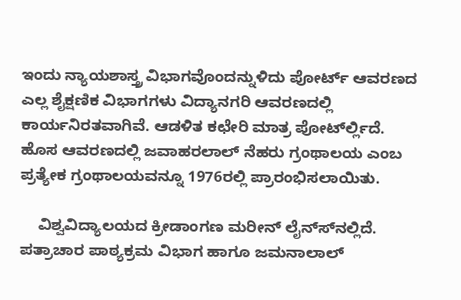ಇಂದು ನ್ಯಾಯಶಾಸ್ತ್ರ ವಿಭಾಗವೊಂದನ್ನುಳಿದು ಪೋರ್ಟ್ ಆವರಣದ ಎಲ್ಲ ಶೈಕ್ಷಣಿಕ ವಿಭಾಗಗಳು ವಿದ್ಯಾನಗರಿ ಆವರಣದಲ್ಲಿ ಕಾರ್ಯನಿರತವಾಗಿವೆ. ಆಡಳಿತ ಕಛೇರಿ ಮಾತ್ರ ಪೋರ್ಟ್‍ಲ್ಲಿದೆ. ಹೊಸ ಆವರಣದಲ್ಲಿ ಜವಾಹರಲಾಲ್ ನೆಹರು ಗ್ರಂಥಾಲಯ ಎಂಬ ಪ್ರತ್ಯೇಕ ಗ್ರಂಥಾಲಯವನ್ನೂ 1976ರಲ್ಲಿ ಪ್ರಾರಂಭಿಸಲಾಯಿತು.

    ವಿಶ್ವವಿದ್ಯಾಲಯದ ಕ್ರೀಡಾಂಗಣ ಮರೀನ್ ಲೈನ್ಸ್‍ನಲ್ಲಿದೆ. ಪತ್ರಾಚಾರ ಪಾಠ್ಯಕ್ರಮ ವಿಭಾಗ ಹಾಗೂ ಜಮನಾಲಾಲ್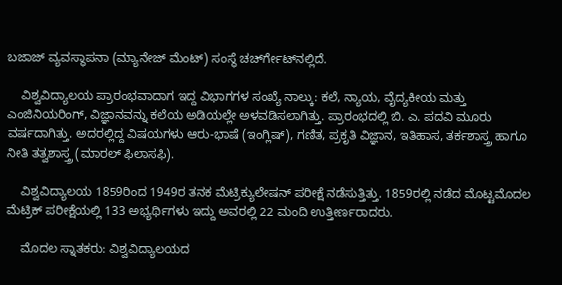ಬಜಾಜ್ ವ್ಯವಸ್ಥಾಪನಾ (ಮ್ಯಾನೇಜ್ ಮೆಂಟ್) ಸಂಸ್ಥೆ ಚರ್ಚ್‍ಗೇಟ್‍ನಲ್ಲಿದೆ.

    ವಿಶ್ವವಿದ್ಯಾಲಯ ಪ್ರಾರಂಭವಾದಾಗ ಇದ್ದ ವಿಭಾಗಗಳ ಸಂಖ್ಯೆ ನಾಲ್ಕು: ಕಲೆ, ನ್ಯಾಯ, ವೈದ್ಯಕೀಯ ಮತ್ತು ಎಂಜಿನಿಯರಿಂಗ್, ವಿಜ್ಞಾನವನ್ನು ಕಲೆಯ ಅಡಿಯಲ್ಲೇ ಅಳವಡಿಸಲಾಗಿತ್ತು. ಪ್ರಾರಂಭದಲ್ಲಿ ಬಿ. ಎ. ಪದವಿ ಮೂರು ವರ್ಷದಾಗಿತ್ತು. ಅದರಲ್ಲಿದ್ದ ವಿಷಯಗಳು ಆರು-ಭಾಷೆ (ಇಂಗ್ಲಿಷ್), ಗಣಿತ, ಪ್ರಕೃತಿ ವಿಜ್ಞಾನ, ಇತಿಹಾಸ, ತರ್ಕಶಾಸ್ತ್ರ ಹಾಗೂ ನೀತಿ ತತ್ವಶಾಸ್ತ್ರ (ಮಾರಲ್ ಫಿಲಾಸಫಿ).

    ವಿಶ್ವವಿದ್ಯಾಲಯ 1859ರಿಂದ 1949ರ ತನಕ ಮೆಟ್ರಿಕ್ಯುಲೇಷನ್ ಪರೀಕ್ಷೆ ನಡೆಸುತ್ತಿತ್ತು. 1859ರಲ್ಲಿ ನಡೆದ ಮೊಟ್ಟಮೊದಲ ಮೆಟ್ರಿಕ್ ಪರೀಕ್ಷೆಯಲ್ಲಿ 133 ಅಭ್ಯರ್ಥಿಗಳು ಇದ್ದು ಅವರಲ್ಲಿ 22 ಮಂದಿ ಉತ್ತೀರ್ಣರಾದರು.

    ಮೊದಲ ಸ್ನಾತಕರು: ವಿಶ್ವವಿದ್ಯಾಲಯದ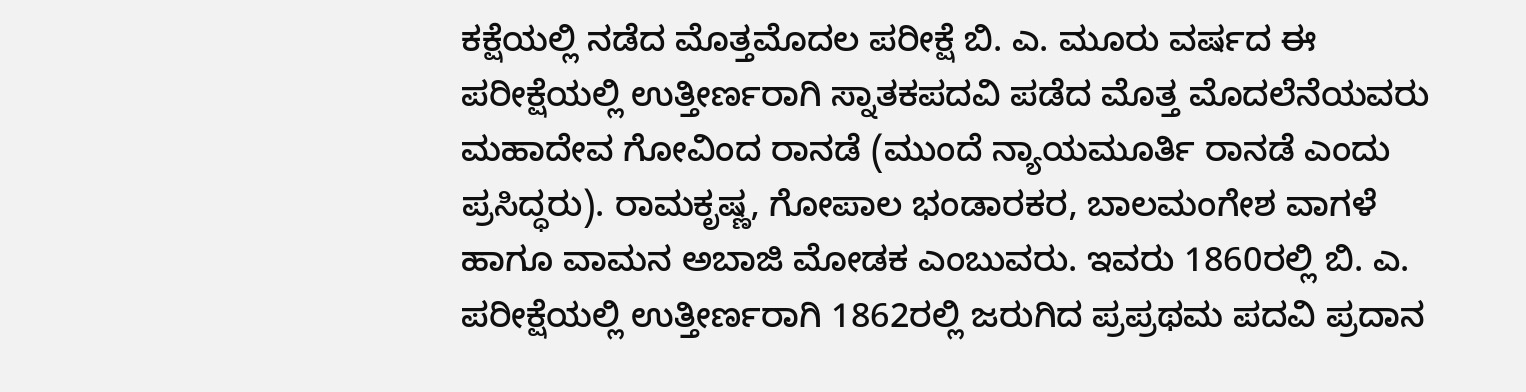ಕಕ್ಷೆಯಲ್ಲಿ ನಡೆದ ಮೊತ್ತಮೊದಲ ಪರೀಕ್ಷೆ ಬಿ. ಎ. ಮೂರು ವರ್ಷದ ಈ ಪರೀಕ್ಷೆಯಲ್ಲಿ ಉತ್ತೀರ್ಣರಾಗಿ ಸ್ನಾತಕಪದವಿ ಪಡೆದ ಮೊತ್ತ ಮೊದಲೆನೆಯವರು ಮಹಾದೇವ ಗೋವಿಂದ ರಾನಡೆ (ಮುಂದೆ ನ್ಯಾಯಮೂರ್ತಿ ರಾನಡೆ ಎಂದು ಪ್ರಸಿದ್ಧರು). ರಾಮಕೃಷ್ಣ, ಗೋಪಾಲ ಭಂಡಾರಕರ, ಬಾಲಮಂಗೇಶ ವಾಗಳೆ ಹಾಗೂ ವಾಮನ ಅಬಾಜಿ ಮೋಡಕ ಎಂಬುವರು. ಇವರು 1860ರಲ್ಲಿ ಬಿ. ಎ. ಪರೀಕ್ಷೆಯಲ್ಲಿ ಉತ್ತೀರ್ಣರಾಗಿ 1862ರಲ್ಲಿ ಜರುಗಿದ ಪ್ರಪ್ರಥಮ ಪದವಿ ಪ್ರದಾನ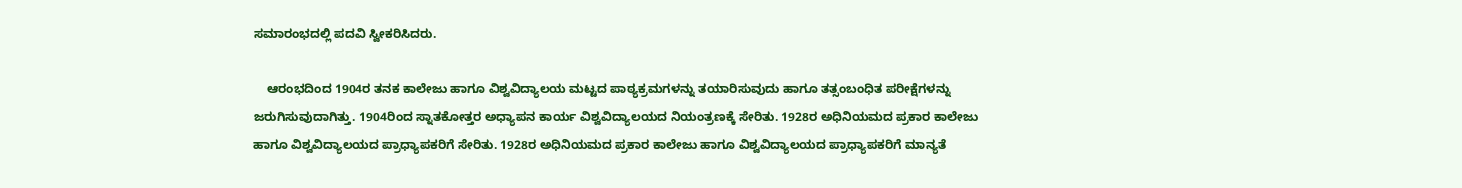ಸಮಾರಂಭದಲ್ಲಿ ಪದವಿ ಸ್ವೀಕರಿಸಿದರು.

    ಆರಂಭದಿಂದ 1904ರ ತನಕ ಕಾಲೇಜು ಹಾಗೂ ವಿಶ್ವವಿದ್ಯಾಲಯ ಮಟ್ಟದ ಪಾಠ್ಯಕ್ರಮಗಳನ್ನು ತಯಾರಿಸುವುದು ಹಾಗೂ ತತ್ಸಂಬಂಧಿತ ಪರೀಕ್ಷೆಗಳನ್ನು ಜರುಗಿಸುವುದಾಗಿತ್ತು. 1904ರಿಂದ ಸ್ನಾತಕೋತ್ತರ ಅಧ್ಯಾಪನ ಕಾರ್ಯ ವಿಶ್ವವಿದ್ಯಾಲಯದ ನಿಯಂತ್ರಣಕ್ಕೆ ಸೇರಿತು. 1928ರ ಅಧಿನಿಯಮದ ಪ್ರಕಾರ ಕಾಲೇಜು ಹಾಗೂ ವಿಶ್ವವಿದ್ಯಾಲಯದ ಪ್ರಾಧ್ಯಾಪಕರಿಗೆ ಸೇರಿತು. 1928ರ ಅಧಿನಿಯಮದ ಪ್ರಕಾರ ಕಾಲೇಜು ಹಾಗೂ ವಿಶ್ವವಿದ್ಯಾಲಯದ ಪ್ರಾಧ್ಯಾಪಕರಿಗೆ ಮಾನ್ಯತೆ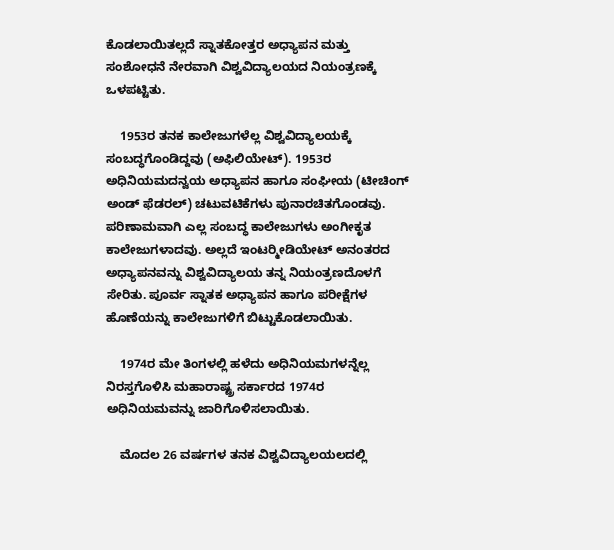ಕೊಡಲಾಯಿತಲ್ಲದೆ ಸ್ನಾತಕೋತ್ತರ ಅಧ್ಯಾಪನ ಮತ್ತು ಸಂಶೋಧನೆ ನೇರವಾಗಿ ವಿಶ್ವವಿದ್ಯಾಲಯದ ನಿಯಂತ್ರಣಕ್ಕೆ ಒಳಪಟ್ಟಿತು.

    1953ರ ತನಕ ಕಾಲೇಜುಗಳೆಲ್ಲ ವಿಶ್ವವಿದ್ಯಾಲಯಕ್ಕೆ ಸಂಬದ್ಧಗೊಂಡಿದ್ದವು (ಅಫಿಲಿಯೇಟ್). 1953ರ ಅಧಿನಿಯಮದನ್ವಯ ಅಧ್ಯಾಪನ ಹಾಗೂ ಸಂಘೀಯ (ಟೀಚಿಂಗ್ ಅಂಡ್ ಫೆಡರಲ್) ಚಟುವಟಿಕೆಗಳು ಪುನಾರಚಿತಗೊಂಡವು. ಪರಿಣಾಮವಾಗಿ ಎಲ್ಲ ಸಂಬದ್ಧ ಕಾಲೇಜುಗಳು ಅಂಗೀಕೃತ ಕಾಲೇಜುಗಳಾದವು. ಅಲ್ಲದೆ ಇಂಟರ್‍ಮೀಡಿಯೇಟ್ ಅನಂತರದ ಅಧ್ಯಾಪನವನ್ನು ವಿಶ್ವವಿದ್ಯಾಲಯ ತನ್ನ ನಿಯಂತ್ರಣದೊಳಗೆ ಸೇರಿತು. ಪೂರ್ವ ಸ್ನಾತಕ ಅಧ್ಯಾಪನ ಹಾಗೂ ಪರೀಕ್ಷೆಗಳ ಹೊಣೆಯನ್ನು ಕಾಲೇಜುಗಳಿಗೆ ಬಿಟ್ಟುಕೊಡಲಾಯಿತು.

    1974ರ ಮೇ ತಿಂಗಳಲ್ಲಿ ಹಳೆದು ಅಧಿನಿಯಮಗಳನ್ನೆಲ್ಲ ನಿರಸ್ತಗೊಳಿಸಿ ಮಹಾರಾಷ್ಟ್ರ ಸರ್ಕಾರದ 1974ರ ಅಧಿನಿಯಮವನ್ನು ಜಾರಿಗೊಳಿಸಲಾಯಿತು.

    ಮೊದಲ 26 ವರ್ಷಗಳ ತನಕ ವಿಶ್ವವಿದ್ಯಾಲಯಲದಲ್ಲಿ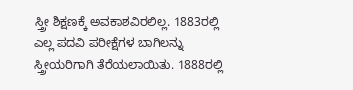ಸ್ತ್ರೀ ಶಿಕ್ಷಣಕ್ಕೆ ಅವಕಾಶವಿರಲಿಲ್ಲ. 1883ರಲ್ಲಿ ಎಲ್ಲ ಪದವಿ ಪರೀಕ್ಷೆಗಳ ಬಾಗಿಲನ್ನು ಸ್ತ್ರೀಯರಿಗಾಗಿ ತೆರೆಯಲಾಯಿತು. 1888ರಲ್ಲಿ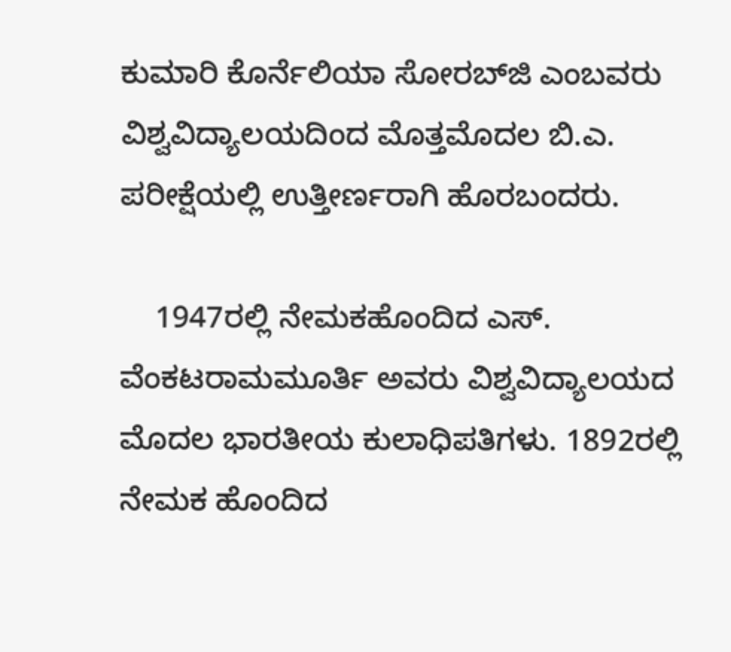ಕುಮಾರಿ ಕೊರ್ನೆಲಿಯಾ ಸೋರಬ್‍ಜಿ ಎಂಬವರು ವಿಶ್ವವಿದ್ಯಾಲಯದಿಂದ ಮೊತ್ತಮೊದಲ ಬಿ.ಎ. ಪರೀಕ್ಷೆಯಲ್ಲಿ ಉತ್ತೀರ್ಣರಾಗಿ ಹೊರಬಂದರು.

    1947ರಲ್ಲಿ ನೇಮಕಹೊಂದಿದ ಎಸ್. ವೆಂಕಟರಾಮಮೂರ್ತಿ ಅವರು ವಿಶ್ವವಿದ್ಯಾಲಯದ ಮೊದಲ ಭಾರತೀಯ ಕುಲಾಧಿಪತಿಗಳು. 1892ರಲ್ಲಿ ನೇಮಕ ಹೊಂದಿದ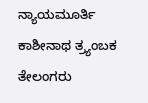ನ್ಯಾಯಮೂರ್ತಿ ಕಾಶೀನಾಥ ತ್ರ್ಯಂಬಕ ತೇಲಂಗರು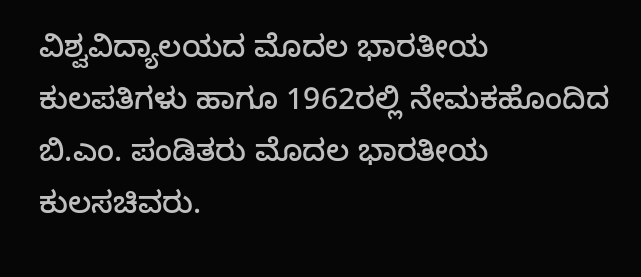ವಿಶ್ವವಿದ್ಯಾಲಯದ ಮೊದಲ ಭಾರತೀಯ ಕುಲಪತಿಗಳು ಹಾಗೂ 1962ರಲ್ಲಿ ನೇಮಕಹೊಂದಿದ ಬಿ.ಎಂ. ಪಂಡಿತರು ಮೊದಲ ಭಾರತೀಯ ಕುಲಸಚಿವರು.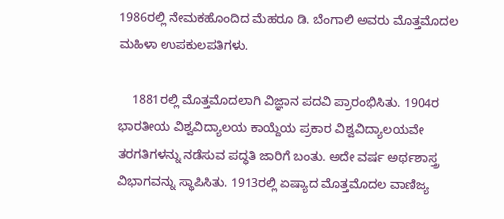1986ರಲ್ಲಿ ನೇಮಕಹೊಂದಿದ ಮೆಹರೂ ಡಿ. ಬೆಂಗಾಲಿ ಅವರು ಮೊತ್ತಮೊದಲ ಮಹಿಳಾ ಉಪಕುಲಪತಿಗಳು.

    1881ರಲ್ಲಿ ಮೊತ್ತಮೊದಲಾಗಿ ವಿಜ್ಞಾನ ಪದವಿ ಪ್ರಾರಂಭಿಸಿತು. 1904ರ ಭಾರತೀಯ ವಿಶ್ವವಿದ್ಯಾಲಯ ಕಾಯ್ದೆಯ ಪ್ರಕಾರ ವಿಶ್ವವಿದ್ಯಾಲಯವೇ ತರಗತಿಗಳನ್ನು ನಡೆಸುವ ಪದ್ಧತಿ ಜಾರಿಗೆ ಬಂತು. ಅದೇ ವರ್ಷ ಅರ್ಥಶಾಸ್ತ್ರ ವಿಭಾಗವನ್ನು ಸ್ಥಾಪಿಸಿತು. 1913ರಲ್ಲಿ ಏಷ್ಯಾದ ಮೊತ್ತಮೊದಲ ವಾಣಿಜ್ಯ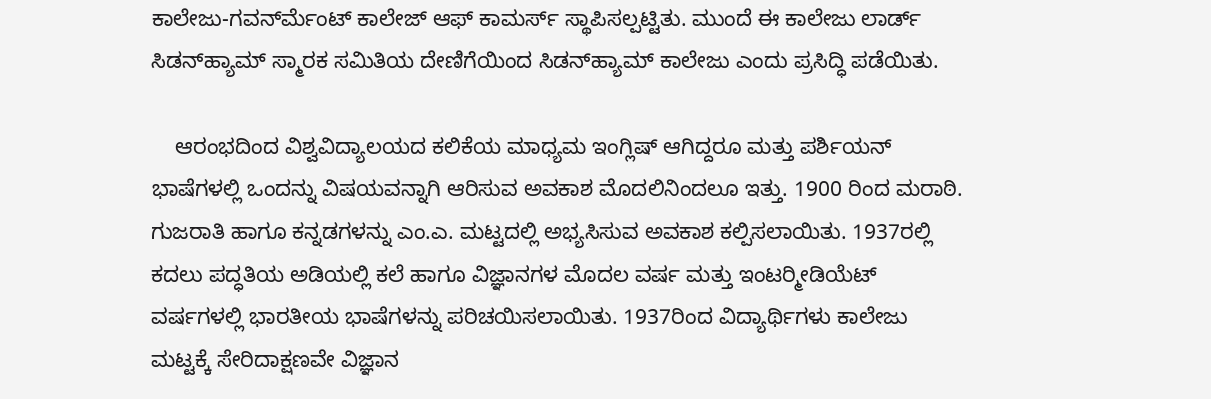ಕಾಲೇಜು-ಗವರ್ನ್‍ಮೆಂಟ್ ಕಾಲೇಜ್ ಆಫ್ ಕಾಮರ್ಸ್ ಸ್ಥಾಪಿಸಲ್ಪಟ್ಟಿತು. ಮುಂದೆ ಈ ಕಾಲೇಜು ಲಾರ್ಡ್ ಸಿಡನ್‍ಹ್ಯಾಮ್ ಸ್ಮಾರಕ ಸಮಿತಿಯ ದೇಣಿಗೆಯಿಂದ ಸಿಡನ್‍ಹ್ಯಾಮ್ ಕಾಲೇಜು ಎಂದು ಪ್ರಸಿದ್ಧಿ ಪಡೆಯಿತು.

    ಆರಂಭದಿಂದ ವಿಶ್ವವಿದ್ಯಾಲಯದ ಕಲಿಕೆಯ ಮಾಧ್ಯಮ ಇಂಗ್ಲಿಷ್ ಆಗಿದ್ದರೂ ಮತ್ತು ಪರ್ಶಿಯನ್ ಭಾಷೆಗಳಲ್ಲಿ ಒಂದನ್ನು ವಿಷಯವನ್ನಾಗಿ ಆರಿಸುವ ಅವಕಾಶ ಮೊದಲಿನಿಂದಲೂ ಇತ್ತು. 1900 ರಿಂದ ಮರಾಠಿ. ಗುಜರಾತಿ ಹಾಗೂ ಕನ್ನಡಗಳನ್ನು ಎಂ.ಎ. ಮಟ್ಟದಲ್ಲಿ ಅಭ್ಯಸಿಸುವ ಅವಕಾಶ ಕಲ್ಪಿಸಲಾಯಿತು. 1937ರಲ್ಲಿ ಕದಲು ಪದ್ಧತಿಯ ಅಡಿಯಲ್ಲಿ ಕಲೆ ಹಾಗೂ ವಿಜ್ಞಾನಗಳ ಮೊದಲ ವರ್ಷ ಮತ್ತು ಇಂಟರ್‍ಮೀಡಿಯೆಟ್ ವರ್ಷಗಳಲ್ಲಿ ಭಾರತೀಯ ಭಾಷೆಗಳನ್ನು ಪರಿಚಯಿಸಲಾಯಿತು. 1937ರಿಂದ ವಿದ್ಯಾರ್ಥಿಗಳು ಕಾಲೇಜು ಮಟ್ಟಕ್ಕೆ ಸೇರಿದಾಕ್ಷಣವೇ ವಿಜ್ಞಾನ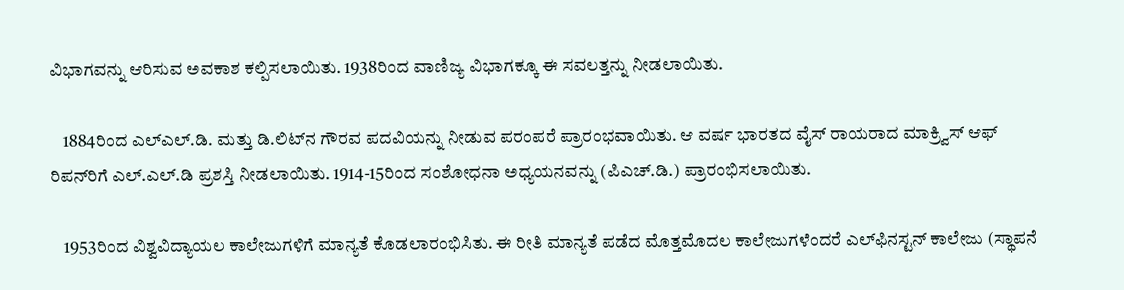ವಿಭಾಗವನ್ನು ಆರಿಸುವ ಅವಕಾಶ ಕಲ್ಪಿಸಲಾಯಿತು. 1938ರಿಂದ ವಾಣಿಜ್ಯ ವಿಭಾಗಕ್ಕೂ ಈ ಸವಲತ್ತನ್ನು ನೀಡಲಾಯಿತು.

    1884ರಿಂದ ಎಲ್‍ಎಲ್.ಡಿ. ಮತ್ತು ಡಿ.ಲಿಟ್‍ನ ಗೌರವ ಪದವಿಯನ್ನು ನೀಡುವ ಪರಂಪರೆ ಪ್ರಾರಂಭವಾಯಿತು. ಆ ವರ್ಷ ಭಾರತದ ವೈಸ್ ರಾಯರಾದ ಮಾಕ್ರ್ವಿಸ್ ಆಫ್ ರಿಪನ್‍ರಿಗೆ ಎಲ್.ಎಲ್.ಡಿ ಪ್ರಶಸ್ತಿ ನೀಡಲಾಯಿತು. 1914-15ರಿಂದ ಸಂಶೋಧನಾ ಅಧ್ಯಯನವನ್ನು (ಪಿಎಚ್.ಡಿ.) ಪ್ರಾರಂಭಿಸಲಾಯಿತು.

    1953ರಿಂದ ವಿಶ್ವವಿದ್ಯಾಯಲ ಕಾಲೇಜುಗಳಿಗೆ ಮಾನ್ಯತೆ ಕೊಡಲಾರಂಭಿಸಿತು. ಈ ರೀತಿ ಮಾನ್ಯತೆ ಪಡೆದ ಮೊತ್ತಮೊದಲ ಕಾಲೇಜುಗಳೆಂದರೆ ಎಲ್‍ಫಿನಸ್ಟನ್ ಕಾಲೇಜು (ಸ್ಥಾಪನೆ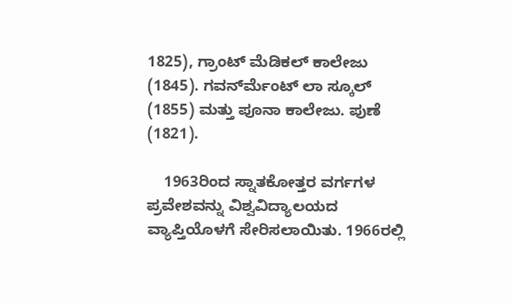1825), ಗ್ರಾಂಟ್ ಮೆಡಿಕಲ್ ಕಾಲೇಜು (1845). ಗವರ್ನ್‍ಮೆಂಟ್ ಲಾ ಸ್ಕೂಲ್ (1855) ಮತ್ತು ಪೂನಾ ಕಾಲೇಜು. ಪುಣೆ (1821).

    1963ರಿಂದ ಸ್ನಾತಕೋತ್ತರ ವರ್ಗಗಳ ಪ್ರವೇಶವನ್ನು ವಿಶ್ವವಿದ್ಯಾಲಯದ ವ್ಯಾಪ್ತಿಯೊಳಗೆ ಸೇರಿಸಲಾಯಿತು. 1966ರಲ್ಲಿ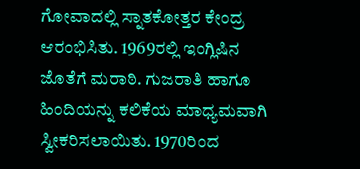ಗೋವಾದಲ್ಲಿ ಸ್ನಾತಕೋತ್ತರ ಕೇಂದ್ರ ಆರಂಭಿಸಿತು. 1969ರಲ್ಲಿ ಇಂಗ್ಲಿಷಿನ ಜೊತೆಗೆ ಮರಾಠಿ. ಗುಜರಾತಿ ಹಾಗೂ ಹಿಂದಿಯನ್ನು ಕಲಿಕೆಯ ಮಾಧ್ಯಮವಾಗಿ ಸ್ವೀಕರಿಸಲಾಯಿತು. 1970ರಿಂದ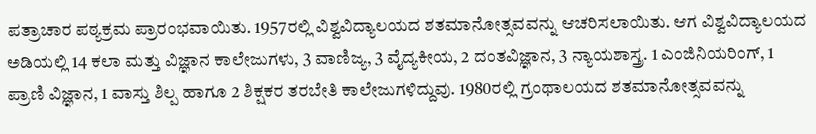ಪತ್ರಾಚಾರ ಪಠ್ಯಕ್ರಮ ಪ್ರಾರಂಭವಾಯಿತು. 1957ರಲ್ಲಿ ವಿಶ್ವವಿದ್ಯಾಲಯದ ಶತಮಾನೋತ್ಸವವನ್ನು ಆಚರಿಸಲಾಯಿತು. ಆಗ ವಿಶ್ವವಿದ್ಯಾಲಯದ ಅಡಿಯಲ್ಲಿ 14 ಕಲಾ ಮತ್ತು ವಿಜ್ಞಾನ ಕಾಲೇಜುಗಳು, 3 ವಾಣಿಜ್ಯ, 3 ವೈದ್ಯಕೀಯ, 2 ದಂತವಿಜ್ಞಾನ, 3 ನ್ಯಾಯಶಾಸ್ತ್ರ. 1 ಎಂಜಿನಿಯರಿಂಗ್, 1 ಪ್ರಾಣಿ ವಿಜ್ಞಾನ, 1 ವಾಸ್ತು ಶಿಲ್ಪ ಹಾಗೂ 2 ಶಿಕ್ಷಕರ ತರಬೇತಿ ಕಾಲೇಜುಗಳಿದ್ದುವು. 1980ರಲ್ಲಿ ಗ್ರಂಥಾಲಯದ ಶತಮಾನೋತ್ಸವವನ್ನು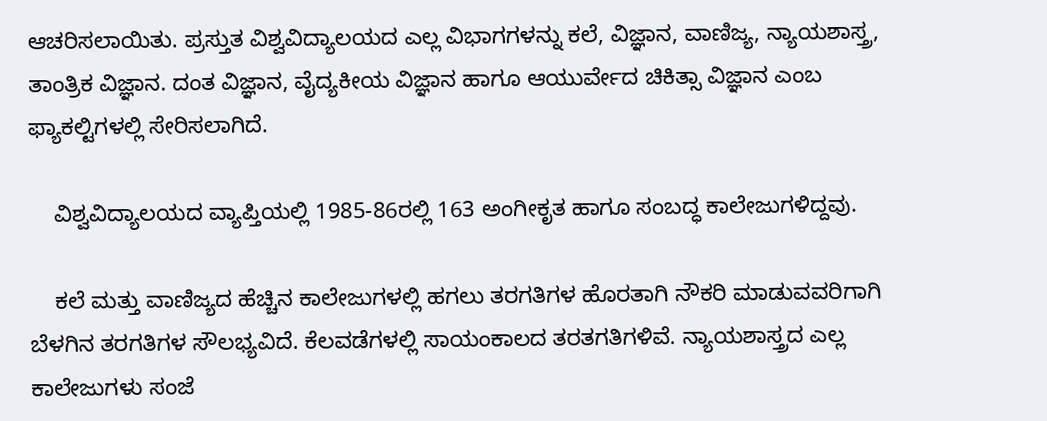ಆಚರಿಸಲಾಯಿತು. ಪ್ರಸ್ತುತ ವಿಶ್ವವಿದ್ಯಾಲಯದ ಎಲ್ಲ ವಿಭಾಗಗಳನ್ನು ಕಲೆ, ವಿಜ್ಞಾನ, ವಾಣಿಜ್ಯ, ನ್ಯಾಯಶಾಸ್ತ್ರ, ತಾಂತ್ರಿಕ ವಿಜ್ಞಾನ. ದಂತ ವಿಜ್ಞಾನ, ವೈದ್ಯಕೀಯ ವಿಜ್ಞಾನ ಹಾಗೂ ಆಯುರ್ವೇದ ಚಿಕಿತ್ಸಾ ವಿಜ್ಞಾನ ಎಂಬ ಫ್ಯಾಕಲ್ಟಿಗಳಲ್ಲಿ ಸೇರಿಸಲಾಗಿದೆ.

    ವಿಶ್ವವಿದ್ಯಾಲಯದ ವ್ಯಾಪ್ತಿಯಲ್ಲಿ 1985-86ರಲ್ಲಿ 163 ಅಂಗೀಕೃತ ಹಾಗೂ ಸಂಬದ್ಧ ಕಾಲೇಜುಗಳಿದ್ದವು.

    ಕಲೆ ಮತ್ತು ವಾಣಿಜ್ಯದ ಹೆಚ್ಚಿನ ಕಾಲೇಜುಗಳಲ್ಲಿ ಹಗಲು ತರಗತಿಗಳ ಹೊರತಾಗಿ ನೌಕರಿ ಮಾಡುವವರಿಗಾಗಿ ಬೆಳಗಿನ ತರಗತಿಗಳ ಸೌಲಭ್ಯವಿದೆ. ಕೆಲವಡೆಗಳಲ್ಲಿ ಸಾಯಂಕಾಲದ ತರತಗತಿಗಳಿವೆ. ನ್ಯಾಯಶಾಸ್ತ್ರದ ಎಲ್ಲ ಕಾಲೇಜುಗಳು ಸಂಜೆ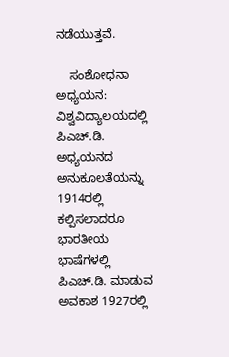ನಡೆಯುತ್ತವೆ.

    ಸಂಶೋಧನಾ ಅಧ್ಯಯನ: ವಿಶ್ವವಿದ್ಯಾಲಯದಲ್ಲಿ ಪಿಎಚ್.ಡಿ. ಅಧ್ಯಯನದ ಅನುಕೂಲತೆಯನ್ನು 1914ರಲ್ಲಿ ಕಲ್ಪಿಸಲಾದರೂ ಭಾರತೀಯ ಭಾಷೆಗಳಲ್ಲಿ ಪಿಎಚ್.ಡಿ. ಮಾಡುವ ಅವಕಾಶ 1927ರಲ್ಲಿ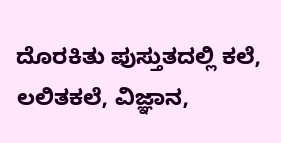ದೊರಕಿತು ಪುಸ್ತುತದಲ್ಲಿ ಕಲೆ, ಲಲಿತಕಲೆ, ವಿಜ್ಞಾನ,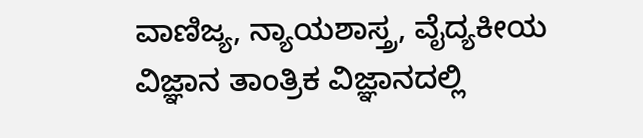ವಾಣಿಜ್ಯ, ನ್ಯಾಯಶಾಸ್ತ್ರ, ವೈದ್ಯಕೀಯ ವಿಜ್ಞಾನ ತಾಂತ್ರಿಕ ವಿಜ್ಞಾನದಲ್ಲಿ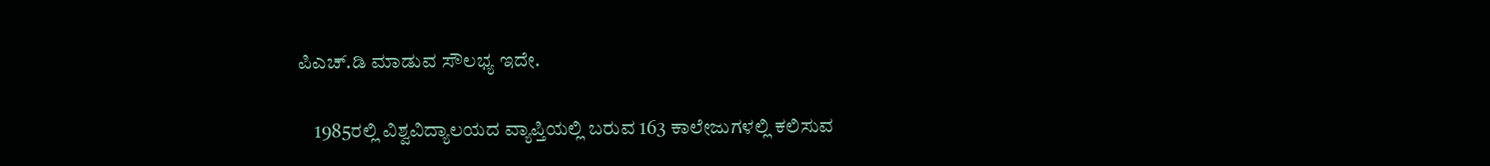ಪಿಎಚ್.ಡಿ ಮಾಡುವ ಸೌಲಭ್ಯ ಇದೇ.

    1985ರಲ್ಲಿ ವಿಶ್ವವಿದ್ಯಾಲಯದ ವ್ಯಾಪ್ತಿಯಲ್ಲಿ ಬರುವ 163 ಕಾಲೇಜುಗಳಲ್ಲಿ ಕಲಿಸುವ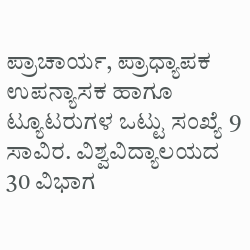ಪ್ರಾಚಾರ್ಯ, ಪ್ರಾಧ್ಯಾಪಕ ಉಪನ್ಯಾಸಕ ಹಾಗೂ ಟ್ಯೂಟರುಗಳ ಒಟ್ಟು ಸಂಖ್ಯೆ 9 ಸಾವಿರ. ವಿಶ್ವವಿದ್ಯಾಲಯದ 30 ವಿಭಾಗ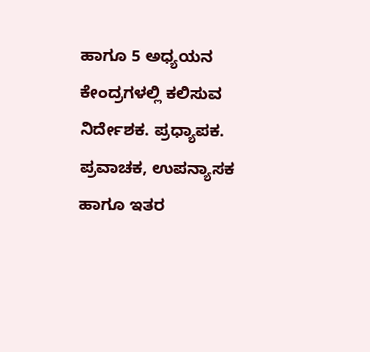ಹಾಗೂ 5 ಅಧ್ಯಯನ ಕೇಂದ್ರಗಳಲ್ಲಿ ಕಲಿಸುವ ನಿರ್ದೇಶಕ. ಪ್ರಧ್ಯಾಪಕ. ಪ್ರವಾಚಕ, ಉಪನ್ಯಾಸಕ ಹಾಗೂ ಇತರ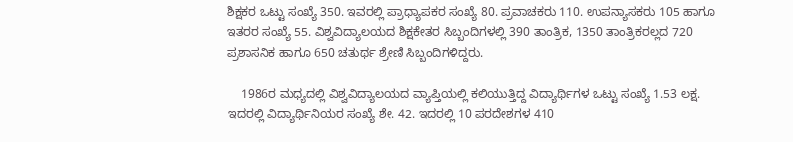ಶಿಕ್ಷಕರ ಒಟ್ಟು ಸಂಖ್ಯೆ 350. ಇವರಲ್ಲಿ ಪ್ರಾಧ್ಯಾಪಕರ ಸಂಖ್ಯೆ 80. ಪ್ರವಾಚಕರು 110. ಉಪನ್ಯಾಸಕರು 105 ಹಾಗೂ ಇತರರ ಸಂಖ್ಯೆ 55. ವಿಶ್ವವಿದ್ಯಾಲಯದ ಶಿಕ್ಷಕೇತರ ಸಿಬ್ಬಂದಿಗಳಲ್ಲಿ 390 ತಾಂತ್ರಿಕ, 1350 ತಾಂತ್ರಿಕರಲ್ಲದ 720 ಪ್ರಶಾಸನಿಕ ಹಾಗೂ 650 ಚತುರ್ಥ ಶ್ರೇಣಿ ಸಿಬ್ಬಂದಿಗಳಿದ್ದರು.

    1986ರ ಮಧ್ಯದಲ್ಲಿ ವಿಶ್ವವಿದ್ಯಾಲಯದ ವ್ಯಾಪ್ತಿಯಲ್ಲಿ ಕಲಿಯುತ್ತಿದ್ದ ವಿದ್ಯಾರ್ಥಿಗಳ ಒಟ್ಟು ಸಂಖ್ಯೆ 1.53 ಲಕ್ಷ. ಇದರಲ್ಲಿ ವಿದ್ಯಾರ್ಥಿನಿಯರ ಸಂಖ್ಯೆ ಶೇ. 42. ಇದರಲ್ಲಿ 10 ಪರದೇಶಗಳ 410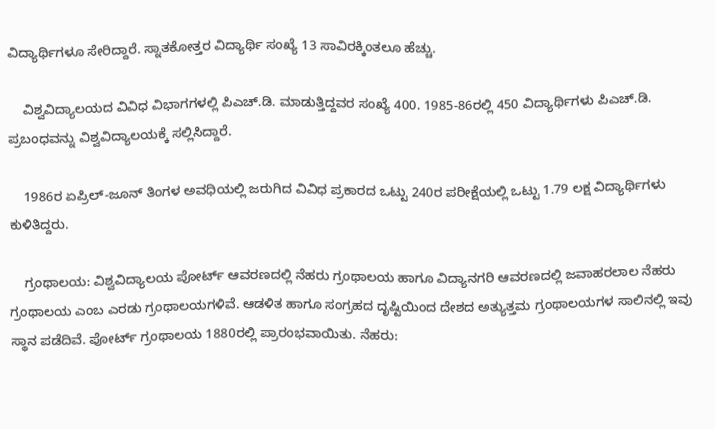ವಿದ್ಯಾರ್ಥಿಗಳೂ ಸೇರಿದ್ದಾರೆ. ಸ್ನಾತಕೋತ್ತರ ವಿದ್ಯಾರ್ಥಿ ಸಂಖ್ಯೆ 13 ಸಾವಿರಕ್ಕಿಂತಲೂ ಹೆಚ್ಚು.

    ವಿಶ್ವವಿದ್ಯಾಲಯದ ವಿವಿಧ ವಿಭಾಗಗಳಲ್ಲಿ ಪಿಎಚ್.ಡಿ. ಮಾಡುತ್ತಿದ್ದವರ ಸಂಖ್ಯೆ 400. 1985-86ರಲ್ಲಿ 450 ವಿದ್ಯಾರ್ಥಿಗಳು ಪಿಎಚ್.ಡಿ. ಪ್ರಬಂಧವನ್ನು ವಿಶ್ವವಿದ್ಯಾಲಯಕ್ಕೆ ಸಲ್ಲಿಸಿದ್ದಾರೆ.

    1986ರ ಏಪ್ರಿಲ್-ಜೂನ್ ತಿಂಗಳ ಅವಧಿಯಲ್ಲಿ ಜರುಗಿದ ವಿವಿಧ ಪ್ರಕಾರದ ಒಟ್ಟು 240ರ ಪರೀಕ್ಷೆಯಲ್ಲಿ ಒಟ್ಟು 1.79 ಲಕ್ಷ ವಿದ್ಯಾರ್ಥಿಗಳು ಕುಳಿತಿದ್ದರು.

    ಗ್ರಂಥಾಲಯ: ವಿಶ್ವವಿದ್ಯಾಲಯ ಪೋರ್ಟ್ ಆವರಣದಲ್ಲಿ ನೆಹರು ಗ್ರಂಥಾಲಯ ಹಾಗೂ ವಿದ್ಯಾನಗರಿ ಆವರಣದಲ್ಲಿ ಜವಾಹರಲಾಲ ನೆಹರು ಗ್ರಂಥಾಲಯ ಎಂಬ ಎರಡು ಗ್ರಂಥಾಲಯಗಳಿವೆ. ಆಡಳಿತ ಹಾಗೂ ಸಂಗ್ರಹದ ದೃಷ್ಟಿಯಿಂದ ದೇಶದ ಅತ್ಯುತ್ತಮ ಗ್ರಂಥಾಲಯಗಳ ಸಾಲಿನಲ್ಲಿ ಇವು ಸ್ಥಾನ ಪಡೆದಿವೆ. ಪೋರ್ಟ್ ಗ್ರಂಥಾಲಯ 1880ರಲ್ಲಿ ಪ್ರಾರಂಭವಾಯಿತು. ನೆಹರು: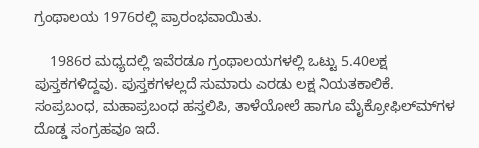ಗ್ರಂಥಾಲಯ 1976ರಲ್ಲಿ ಪ್ರಾರಂಭವಾಯಿತು.

    1986ರ ಮಧ್ಯದಲ್ಲಿ ಇವೆರಡೂ ಗ್ರಂಥಾಲಯಗಳಲ್ಲಿ ಒಟ್ಟು 5.40ಲಕ್ಷ ಪುಸ್ತಕಗಳಿದ್ದವು. ಪುಸ್ತಕಗಳಲ್ಲದೆ ಸುಮಾರು ಎರಡು ಲಕ್ಷ ನಿಯತಕಾಲಿಕೆ. ಸಂಪ್ರಬಂಧ, ಮಹಾಪ್ರಬಂಧ ಹಸ್ತಲಿಪಿ, ತಾಳೆಯೋಲೆ ಹಾಗೂ ಮೈಕ್ರೋಫಿಲ್ಮ್‍ಗಳ ದೊಡ್ಡ ಸಂಗ್ರಹವೂ ಇದೆ.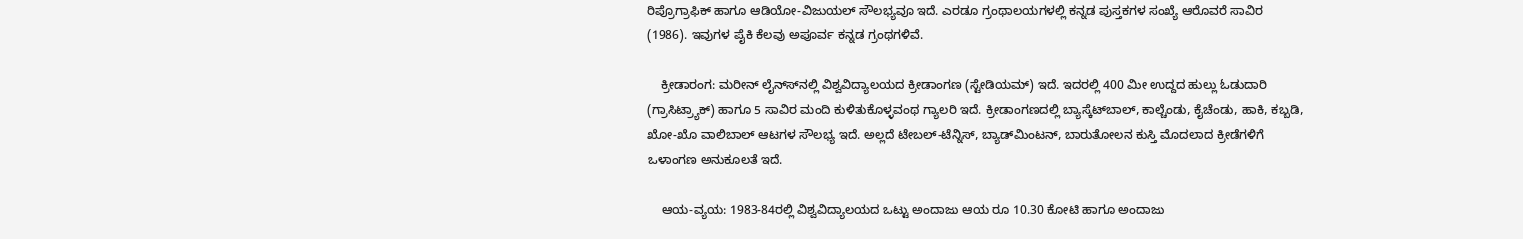ರಿಪ್ರೊಗ್ರಾಫಿಕ್ ಹಾಗೂ ಆಡಿಯೋ-ವಿಜುಯಲ್ ಸೌಲಭ್ಯವೂ ಇದೆ. ಎರಡೂ ಗ್ರಂಥಾಲಯಗಳಲ್ಲಿ ಕನ್ನಡ ಪುಸ್ತಕಗಳ ಸಂಖ್ಯೆ ಆರೊವರೆ ಸಾವಿರ (1986). ಇವುಗಳ ಪೈಕಿ ಕೆಲವು ಅಪೂರ್ವ ಕನ್ನಡ ಗ್ರಂಥಗಳಿವೆ.

    ಕ್ರೀಡಾರಂಗ: ಮರೀನ್ ಲೈನ್ಸ್‍ನಲ್ಲಿ ವಿಶ್ವವಿದ್ಯಾಲಯದ ಕ್ರೀಡಾಂಗಣ (ಸ್ಟೇಡಿಯಮ್) ಇದೆ. ಇದರಲ್ಲಿ 400 ಮೀ ಉದ್ದದ ಹುಲ್ಲು ಓಡುದಾರಿ (ಗ್ರಾಸಿಟ್ರ್ಯಾಕ್) ಹಾಗೂ 5 ಸಾವಿರ ಮಂದಿ ಕುಳಿತುಕೊಳ್ಳವಂಥ ಗ್ಯಾಲರಿ ಇದೆ. ಕ್ರೀಡಾಂಗಣದಲ್ಲಿ ಬ್ಯಾಸ್ಕೆಟ್‍ಬಾಲ್, ಕಾಲ್ಚೆಂಡು, ಕೈಚೆಂಡು, ಹಾಕಿ, ಕಬ್ಬಡಿ, ಖೋ-ಖೊ ವಾಲಿಬಾಲ್ ಆಟಗಳ ಸೌಲಭ್ಯ ಇದೆ. ಅಲ್ಲದೆ ಟೇಬಲ್-ಟೆನ್ನಿಸ್, ಬ್ಯಾಡ್‍ಮಿಂಟನ್, ಬಾರುತೋಲನ ಕುಸ್ತಿ ಮೊದಲಾದ ಕ್ರೀಡೆಗಳಿಗೆ ಒಳಾಂಗಣ ಅನುಕೂಲತೆ ಇದೆ.

    ಆಯ-ವ್ಯಯ: 1983-84ರಲ್ಲಿ ವಿಶ್ವವಿದ್ಯಾಲಯದ ಒಟ್ಟು ಅಂದಾಜು ಆಯ ರೂ 10.30 ಕೋಟಿ ಹಾಗೂ ಅಂದಾಜು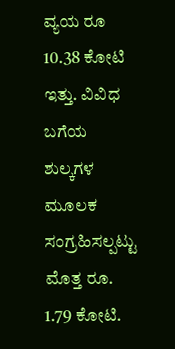ವ್ಯಯ ರೂ 10.38 ಕೋಟಿ ಇತ್ತು. ವಿವಿಧ ಬಗೆಯ ಶುಲ್ಕಗಳ ಮೂಲಕ ಸಂಗ್ರಹಿಸಲ್ಪಟ್ಟು ಮೊತ್ತ ರೂ. 1.79 ಕೋಟಿ.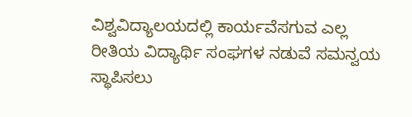ವಿಶ್ವವಿದ್ಯಾಲಯದಲ್ಲಿ ಕಾರ್ಯವೆಸಗುವ ಎಲ್ಲ ರೀತಿಯ ವಿದ್ಯಾರ್ಥಿ ಸಂಘಗಳ ನಡುವೆ ಸಮನ್ವಯ ಸ್ಥಾಪಿಸಲು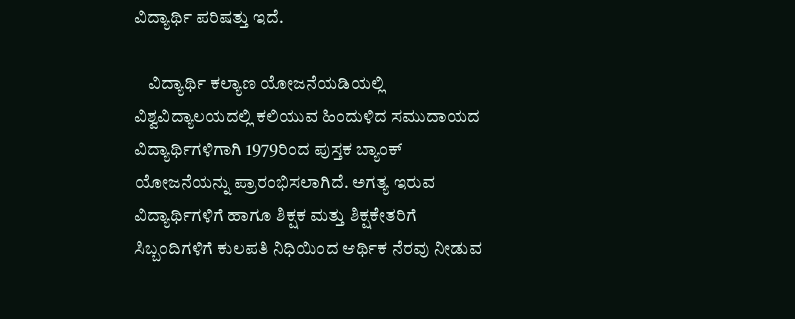ವಿದ್ಯಾರ್ಥಿ ಪರಿಷತ್ತು ಇದೆ.

    ವಿದ್ಯಾರ್ಥಿ ಕಲ್ಯಾಣ ಯೋಜನೆಯಡಿಯಲ್ಲಿ ವಿಶ್ವವಿದ್ಯಾಲಯದಲ್ಲಿ ಕಲಿಯುವ ಹಿಂದುಳಿದ ಸಮುದಾಯದ ವಿದ್ಯಾರ್ಥಿಗಳಿಗಾಗಿ 1979ರಿಂದ ಪುಸ್ತಕ ಬ್ಯಾಂಕ್ ಯೋಜನೆಯನ್ನು ಪ್ರಾರಂಭಿಸಲಾಗಿದೆ. ಅಗತ್ಯ ಇರುವ ವಿದ್ಯಾರ್ಥಿಗಳಿಗೆ ಹಾಗೂ ಶಿಕ್ಷಕ ಮತ್ತು ಶಿಕ್ಷಕೇತರಿಗೆ ಸಿಬ್ಬಂದಿಗಳಿಗೆ ಕುಲಪತಿ ನಿಧಿಯಿಂದ ಆರ್ಥಿಕ ನೆರವು ನೀಡುವ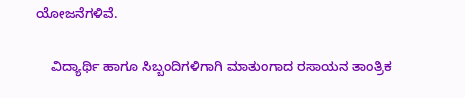ಯೋಜನೆಗಳಿವೆ.

    ವಿದ್ಯಾರ್ಥಿ ಹಾಗೂ ಸಿಬ್ಬಂದಿಗಳಿಗಾಗಿ ಮಾತುಂಗಾದ ರಸಾಯನ ತಾಂತ್ರಿಕ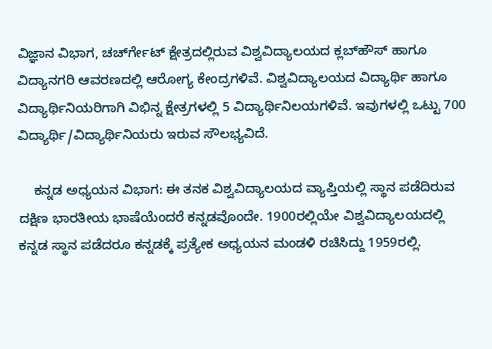ವಿಜ್ಞಾನ ವಿಭಾಗ, ಚರ್ಚ್‍ಗೇಟ್ ಕ್ಷೇತ್ರದಲ್ಲಿರುವ ವಿಶ್ವವಿದ್ಯಾಲಯದ ಕ್ಲಬ್‍ಹೌಸ್ ಹಾಗೂ ವಿದ್ಯಾನಗರಿ ಆವರಣದಲ್ಲಿ ಆರೋಗ್ಯ ಕೇಂದ್ರಗಳಿವೆ. ವಿಶ್ವವಿದ್ಯಾಲಯದ ವಿದ್ಯಾರ್ಥಿ ಹಾಗೂ ವಿದ್ಯಾರ್ಥಿನಿಯರಿಗಾಗಿ ವಿಭಿನ್ನ ಕ್ಷೇತ್ರಗಳಲ್ಲಿ 5 ವಿದ್ಯಾರ್ಥಿನಿಲಯಗಳಿವೆ. ಇವುಗಳಲ್ಲಿ ಒಟ್ಟು 700 ವಿದ್ಯಾರ್ಥಿ/ವಿದ್ಯಾರ್ಥಿನಿಯರು ಇರುವ ಸೌಲಭ್ಯವಿದೆ.

    ಕನ್ನಡ ಅಧ್ಯಯನ ವಿಭಾಗ: ಈ ತನಕ ವಿಶ್ವವಿದ್ಯಾಲಯದ ವ್ಯಾಪ್ತಿಯಲ್ಲಿ ಸ್ಥಾನ ಪಡೆದಿರುವ ದಕ್ಷಿಣ ಭಾರತೀಯ ಭಾಷೆಯೆಂದರೆ ಕನ್ನಡವೊಂದೇ. 1900ರಲ್ಲಿಯೇ ವಿಶ್ವವಿದ್ಯಾಲಯದಲ್ಲಿ ಕನ್ನಡ ಸ್ಥಾನ ಪಡೆದರೂ ಕನ್ನಡಕ್ಕೆ ಪ್ರತ್ಯೇಕ ಅಧ್ಯಯನ ಮಂಡಳಿ ರಚಿಸಿದ್ದು 1959ರಲ್ಲಿ.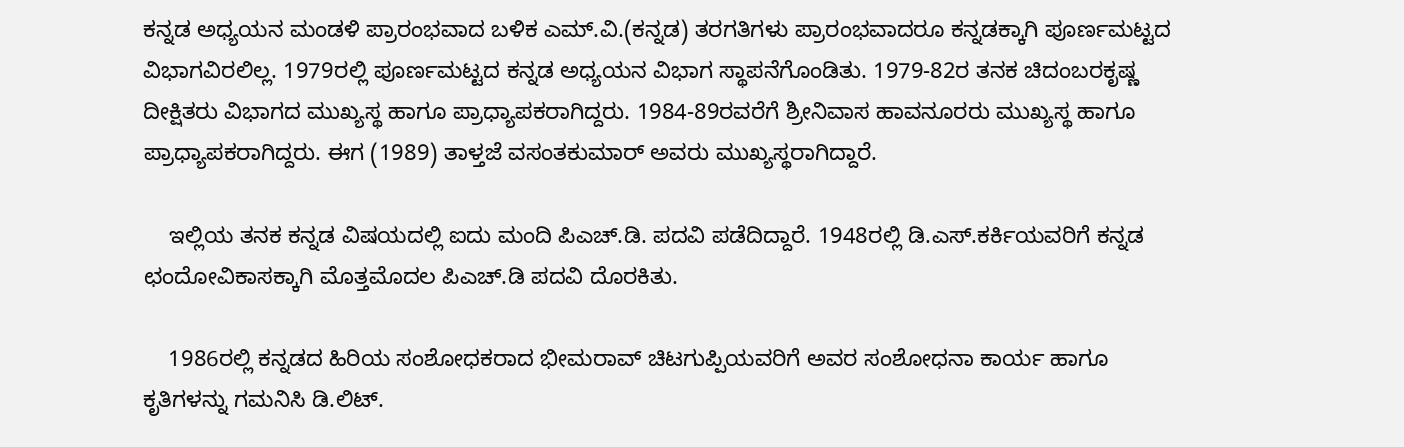ಕನ್ನಡ ಅಧ್ಯಯನ ಮಂಡಳಿ ಪ್ರಾರಂಭವಾದ ಬಳಿಕ ಎಮ್.ವಿ.(ಕನ್ನಡ) ತರಗತಿಗಳು ಪ್ರಾರಂಭವಾದರೂ ಕನ್ನಡಕ್ಕಾಗಿ ಪೂರ್ಣಮಟ್ಟದ ವಿಭಾಗವಿರಲಿಲ್ಲ. 1979ರಲ್ಲಿ ಪೂರ್ಣಮಟ್ಟದ ಕನ್ನಡ ಅಧ್ಯಯನ ವಿಭಾಗ ಸ್ಥಾಪನೆಗೊಂಡಿತು. 1979-82ರ ತನಕ ಚಿದಂಬರಕೃಷ್ಣ ದೀಕ್ಷಿತರು ವಿಭಾಗದ ಮುಖ್ಯಸ್ಥ ಹಾಗೂ ಪ್ರಾಧ್ಯಾಪಕರಾಗಿದ್ದರು. 1984-89ರವರೆಗೆ ಶ್ರೀನಿವಾಸ ಹಾವನೂರರು ಮುಖ್ಯಸ್ಥ ಹಾಗೂ ಪ್ರಾಧ್ಯಾಪಕರಾಗಿದ್ದರು. ಈಗ (1989) ತಾಳ್ತಜೆ ವಸಂತಕುಮಾರ್ ಅವರು ಮುಖ್ಯಸ್ಥರಾಗಿದ್ದಾರೆ.

    ಇಲ್ಲಿಯ ತನಕ ಕನ್ನಡ ವಿಷಯದಲ್ಲಿ ಐದು ಮಂದಿ ಪಿಎಚ್.ಡಿ. ಪದವಿ ಪಡೆದಿದ್ದಾರೆ. 1948ರಲ್ಲಿ ಡಿ.ಎಸ್.ಕರ್ಕಿಯವರಿಗೆ ಕನ್ನಡ ಛಂದೋವಿಕಾಸಕ್ಕಾಗಿ ಮೊತ್ತಮೊದಲ ಪಿಎಚ್.ಡಿ ಪದವಿ ದೊರಕಿತು.

    1986ರಲ್ಲಿ ಕನ್ನಡದ ಹಿರಿಯ ಸಂಶೋಧಕರಾದ ಭೀಮರಾವ್ ಚಿಟಗುಪ್ಪಿಯವರಿಗೆ ಅವರ ಸಂಶೋಧನಾ ಕಾರ್ಯ ಹಾಗೂ ಕೃತಿಗಳನ್ನು ಗಮನಿಸಿ ಡಿ.ಲಿಟ್.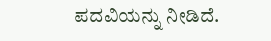ಪದವಿಯನ್ನು ನೀಡಿದೆ.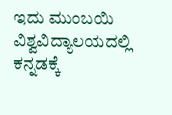ಇದು ಮುಂಬಯಿ ವಿಶ್ವವಿದ್ಯಾಲಯದಲ್ಲಿ ಕನ್ನಡಕ್ಕೆ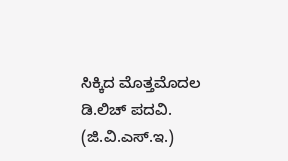ಸಿಕ್ಕಿದ ಮೊತ್ತಮೊದಲ ಡಿ.ಲಿಚ್ ಪದವಿ.
(ಜಿ.ವಿ.ಎಸ್.ಇ.)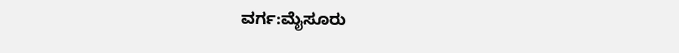ವರ್ಗ:ಮೈಸೂರು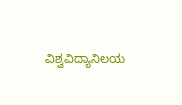ವಿಶ್ವವಿದ್ಯಾನಿಲಯ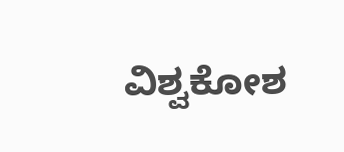ವಿಶ್ವಕೋಶ